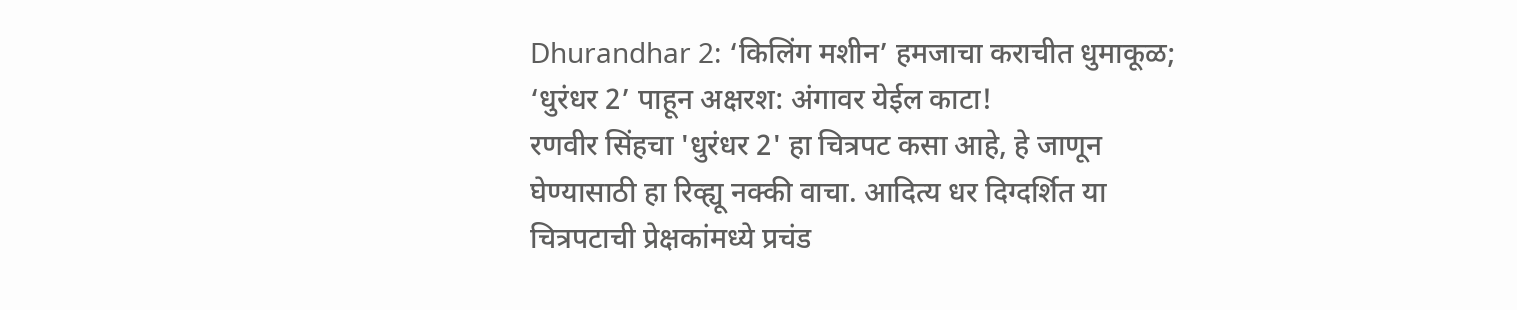Dhurandhar 2: ‘किलिंग मशीन’ हमजाचा कराचीत धुमाकूळ; ‘धुरंधर 2’ पाहून अक्षरश: अंगावर येईल काटा!
रणवीर सिंहचा 'धुरंधर 2' हा चित्रपट कसा आहे, हे जाणून घेण्यासाठी हा रिव्ह्यू नक्की वाचा. आदित्य धर दिग्दर्शित या चित्रपटाची प्रेक्षकांमध्ये प्रचंड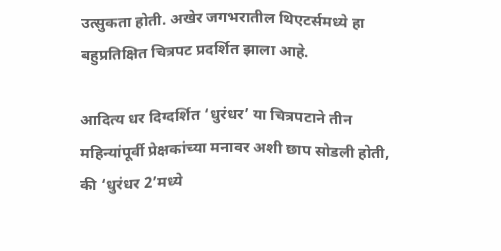उत्सुकता होती. अखेर जगभरातील थिएटर्समध्ये हा बहुप्रतिक्षित चित्रपट प्रदर्शित झाला आहे.

आदित्य धर दिग्दर्शित ‘धुरंधर’ या चित्रपटाने तीन महिन्यांपूर्वी प्रेक्षकांच्या मनावर अशी छाप सोडली होती, की ‘धुरंधर 2’मध्ये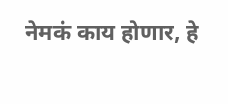नेमकं काय होणार, हे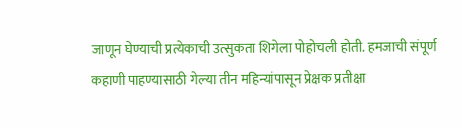जाणून घेण्याची प्रत्येकाची उत्सुकता शिगेला पोहोचली होती. हमजाची संपूर्ण कहाणी पाहण्यासाठी गेल्या तीन महिन्यांपासून प्रेक्षक प्रतीक्षा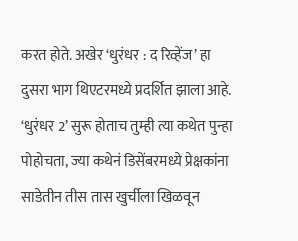करत होते. अखेर ‘धुरंधर : द रिव्हेंज’ हा दुसरा भाग थिएटरमध्ये प्रदर्शित झाला आहे. ‘धुरंधर 2’ सुरू होताच तुम्ही त्या कथेत पुन्हा पोहोचता, ज्या कथेनं डिसेंबरमध्ये प्रेक्षकांना साडेतीन तीस तास खुर्चीला खिळवून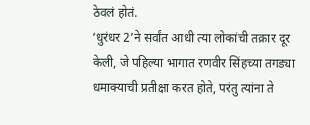ठेवलं होतं.
‘धुरंधर 2’ने सर्वांत आधी त्या लोकांची तक्रार दूर केली, जे पहिल्या भागात रणवीर सिंहच्या तगड्या धमाक्याची प्रतीक्षा करत होते, परंतु त्यांना ते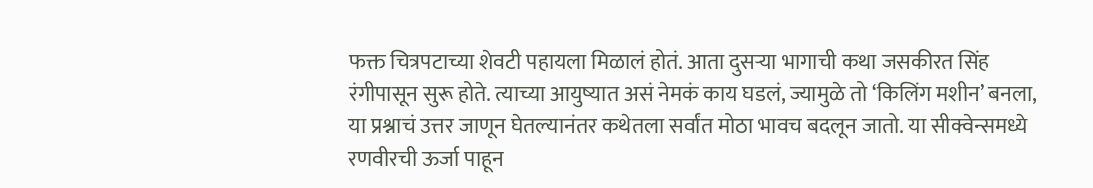फक्त चित्रपटाच्या शेवटी पहायला मिळालं होतं. आता दुसऱ्या भागाची कथा जसकीरत सिंह रंगीपासून सुरू होते. त्याच्या आयुष्यात असं नेमकं काय घडलं, ज्यामुळे तो ‘किलिंग मशीन’ बनला, या प्रश्नाचं उत्तर जाणून घेतल्यानंतर कथेतला सर्वांत मोठा भावच बदलून जातो. या सीक्वेन्समध्ये रणवीरची ऊर्जा पाहून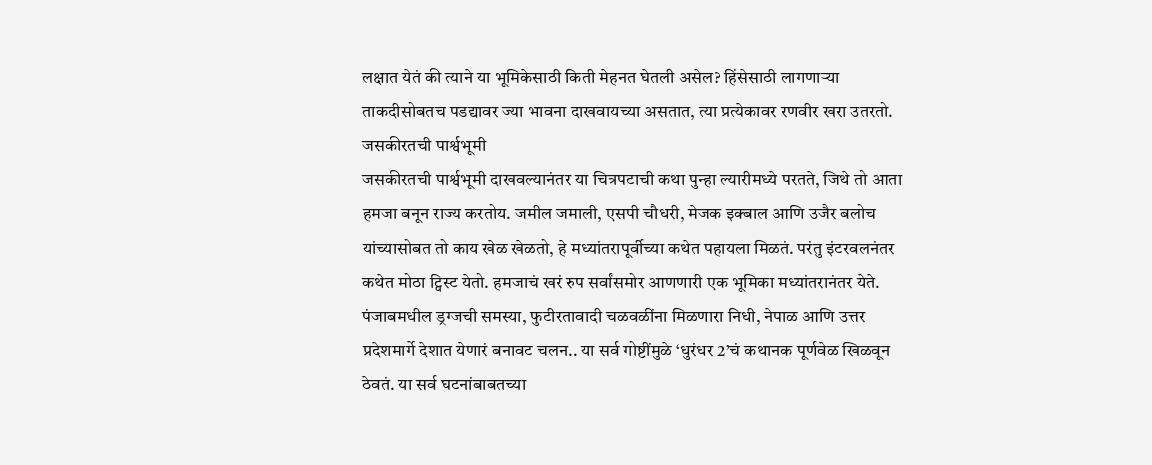लक्षात येतं की त्याने या भूमिकेसाठी किती मेहनत घेतली असेल? हिंसेसाठी लागणाऱ्या ताकदीसोबतच पडद्यावर ज्या भावना दाखवायच्या असतात, त्या प्रत्येकावर रणवीर खरा उतरतो.
जसकीरतची पार्श्वभूमी
जसकीरतची पार्श्वभूमी दाखवल्यानंतर या चित्रपटाची कथा पुन्हा ल्यारीमध्ये परतते, जिथे तो आता हमजा बनून राज्य करतोय. जमील जमाली, एसपी चौधरी, मेजक इक्बाल आणि उजैर बलोच यांच्यासोबत तो काय खेळ खेळतो, हे मध्यांतरापूर्वीच्या कथेत पहायला मिळतं. परंतु इंटरवलनंतर कथेत मोठा ट्विस्ट येतो. हमजाचं खरं रुप सर्वांसमोर आणणारी एक भूमिका मध्यांतरानंतर येते. पंजाबमधील ड्रग्जची समस्या, फुटीरतावादी चळवळींना मिळणारा निधी, नेपाळ आणि उत्तर प्रदेशमार्गे देशात येणारं बनावट चलन.. या सर्व गोष्टींमुळे ‘धुरंधर 2’चं कथानक पूर्णवेळ खिळवून ठेवतं. या सर्व घटनांबाबतच्या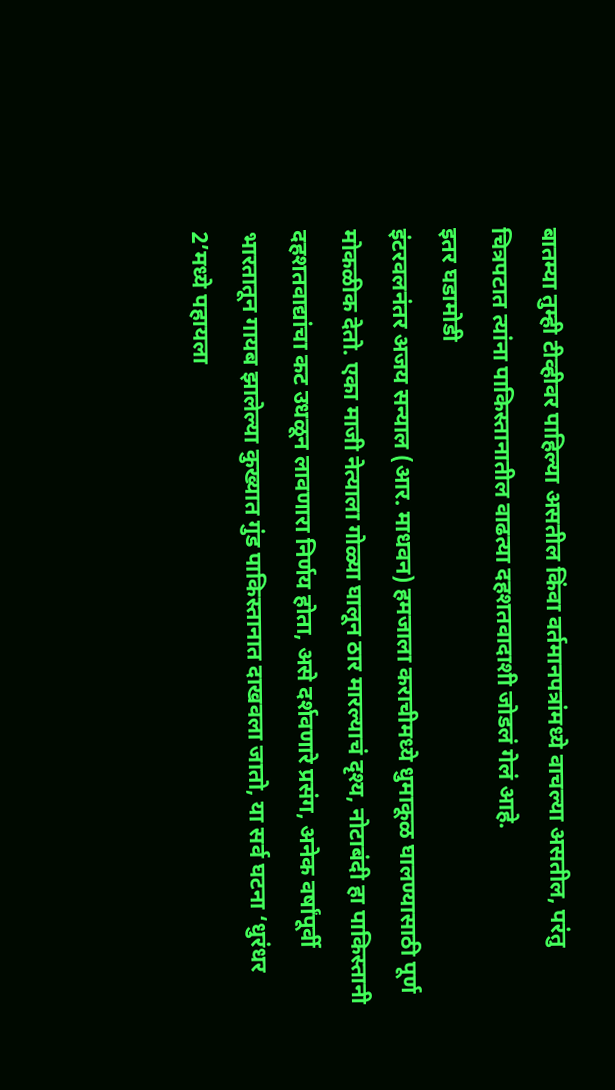बातम्या तुम्ही टीव्हीवर पाहिल्या असतील किंवा वर्तमानपत्रांमध्ये वाचल्या असतील, परंतु चित्रपटात त्यांना पाकिस्तानातील वाढत्या दहशतवादाशी जोडलं गेलं आहे.
इतर घडामोडी
इंटरवलनंतर अजय सन्याल (आर. माधवन) हमजाला कराचीमध्ये धुमाकूळ घालण्यासाठी पूर्ण मोकळीक देतो. एका माजी नेत्याला गोळ्या घालून ठार मारल्याचं दृश्य, नोटाबंदी हा पाकिस्तानी दहशतवाद्यांचा कट उधळून लावणारा निर्णय होता, असे दर्शवणारे प्रसंग, अनेक वर्षांपूर्वी भारतातून गायब झालेल्या कुख्यात गुंड पाकिस्तानात दाखवला जातो, या सर्व घटना ‘धुरंधर 2’मध्ये पहायला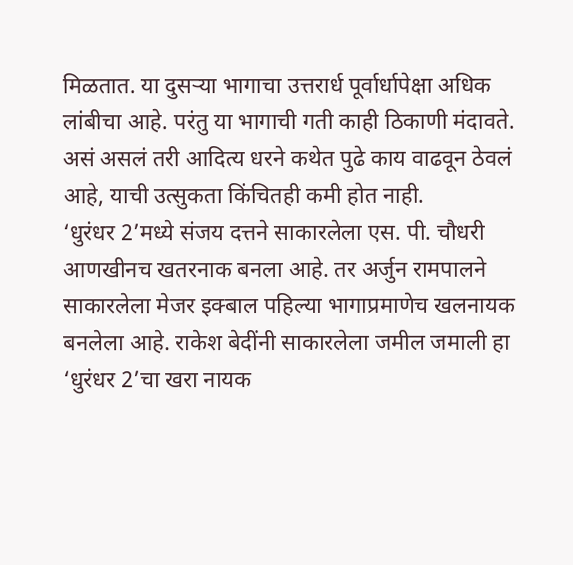मिळतात. या दुसऱ्या भागाचा उत्तरार्ध पूर्वार्धापेक्षा अधिक लांबीचा आहे. परंतु या भागाची गती काही ठिकाणी मंदावते. असं असलं तरी आदित्य धरने कथेत पुढे काय वाढवून ठेवलं आहे, याची उत्सुकता किंचितही कमी होत नाही.
‘धुरंधर 2’मध्ये संजय दत्तने साकारलेला एस. पी. चौधरी आणखीनच खतरनाक बनला आहे. तर अर्जुन रामपालने साकारलेला मेजर इक्बाल पहिल्या भागाप्रमाणेच खलनायक बनलेला आहे. राकेश बेदींनी साकारलेला जमील जमाली हा ‘धुरंधर 2’चा खरा नायक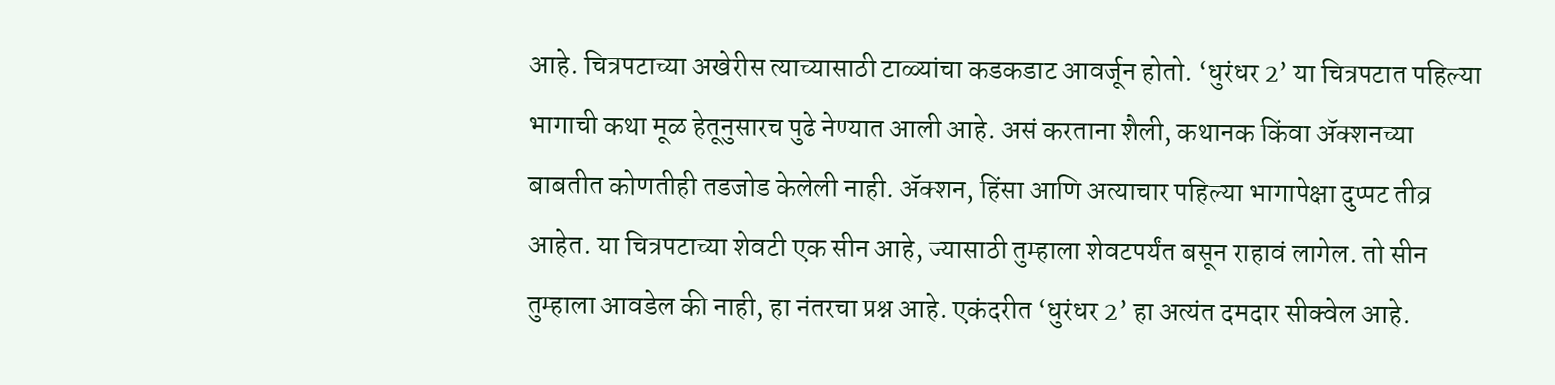आहे. चित्रपटाच्या अखेरीस त्याच्यासाठी टाळ्यांचा कडकडाट आवर्जून होतो. ‘धुरंधर 2’ या चित्रपटात पहिल्या भागाची कथा मूळ हेतूनुसारच पुढे नेण्यात आली आहे. असं करताना शैली, कथानक किंवा ॲक्शनच्या बाबतीत कोणतीही तडजोड केलेली नाही. ॲक्शन, हिंसा आणि अत्याचार पहिल्या भागापेक्षा दुप्पट तीव्र आहेत. या चित्रपटाच्या शेवटी एक सीन आहे, ज्यासाठी तुम्हाला शेवटपर्यंत बसून राहावं लागेल. तो सीन तुम्हाला आवडेल की नाही, हा नंतरचा प्रश्न आहे. एकंदरीत ‘धुरंधर 2’ हा अत्यंत दमदार सीक्वेल आहे.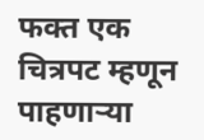फक्त एक चित्रपट म्हणून पाहणाऱ्या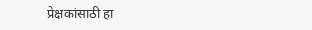प्रेक्षकांसाठी हा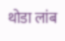थोडा लांब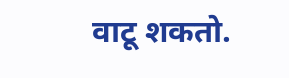वाटू शकतो.